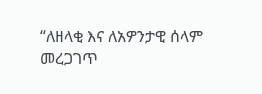“ለዘላቂ እና ለአዎንታዊ ሰላም መረጋገጥ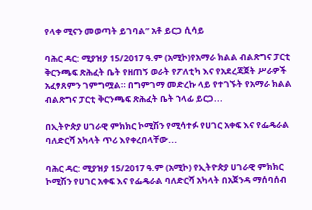የላቀ ሚናን መወጣት ይገባል” አቶ ይርጋ ሲሳይ

ባሕር ዳር: ሚያዝያ 15/2017 ዓ.ም (አሚኮ)የአማራ ክልል ብልጽግና ፓርቲ ቅርንጫፍ ጽሕፈት ቤት የዘጠኝ ወራት የፖለቲካ እና የአደረጃጀት ሥራዎች አፈፃጸምን ገምግሟል። በግምገማ መድረኩ ላይ የተገኙት የአማራ ክልል ብልጽግና ፓርቲ ቅርንጫፍ ጽሕፈት ቤት ኀላፊ ይርጋ...

በኢትዮጵያ ሀገራዊ ምክክር ኮሚሽን የሚሳተፉ የሀገር አቀፍ እና የፌዴራል ባለድርሻ አካላት ጥሪ እየቀረበላቸው...

ባሕር ዳር: ሚያዝያ 15/2017 ዓ.ም (አሚኮ) የኢትዮጵያ ሀገራዊ ምክክር ኮሚሽን የሀገር አቀፍ እና የፌዴራል ባለድርሻ አካላት በአጀንዳ ማሰባሰብ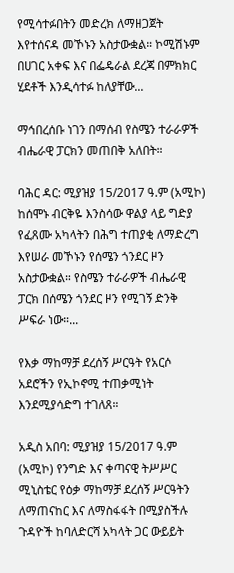የሚሳተፉበትን መድረክ ለማዘጋጀት እየተሰናዳ መኾኑን አስታውቋል። ኮሚሽኑም በሀገር አቀፍ እና በፌዴራል ደረጃ በምክክር ሂደቶች እንዲሳተፉ ከለያቸው...

ማኅበረሰቡ ነገን በማሰብ የስሜን ተራራዎች ብሔራዊ ፓርክን መጠበቅ አለበት።

ባሕር ዳር: ሚያዝያ 15/2017 ዓ.ም (አሚኮ) ከሰሞኑ ብርቅዬ እንስሳው ዋልያ ላይ ግድያ የፈጸሙ አካላትን በሕግ ተጠያቂ ለማድረግ እየሠራ መኾኑን የሰሜን ጎንደር ዞን አስታውቋል። የስሜን ተራራዎች ብሔራዊ ፓርክ በሰሜን ጎንደር ዞን የሚገኝ ድንቅ ሥፍራ ነው።...

የእቃ ማከማቻ ደረሰኝ ሥርዓት የአርሶ አደሮችን የኢኮኖሚ ተጠቃሚነት እንደሚያሳድግ ተገለጸ።

አዲስ አበባ: ሚያዝያ 15/2017 ዓ.ም (አሚኮ) የንግድ እና ቀጣናዊ ትሥሥር ሚኒስቴር የዕቃ ማከማቻ ደረሰኝ ሥርዓትን ለማጠናከር እና ለማስፋፋት በሚያስችሉ ጉዳዮች ከባለድርሻ አካላት ጋር ውይይት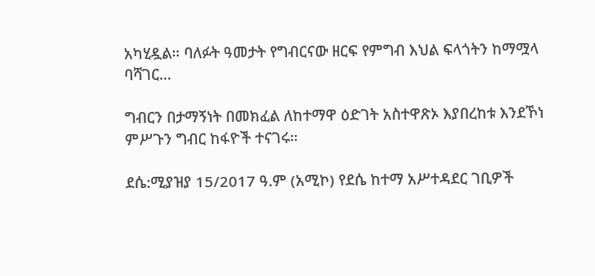አካሂዷል። ባለፉት ዓመታት የግብርናው ዘርፍ የምግብ እህል ፍላጎትን ከማሟላ ባሻገር...

ግብርን በታማኝነት በመክፈል ለከተማዋ ዕድገት አስተዋጽኦ እያበረከቱ እንደኾነ ምሥጉን ግብር ከፋዮች ተናገሩ።

ደሴ:ሚያዝያ 15/2017 ዓ.ም (አሚኮ) የደሴ ከተማ አሥተዳደር ገቢዎች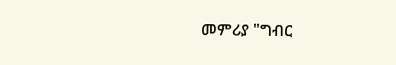መምሪያ "ግብር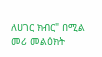ለሀገር ክብር" በሚል መሪ መልዕክት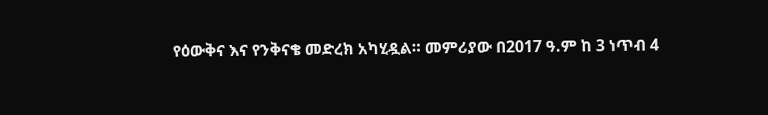የዕውቅና እና የንቅናቄ መድረክ አካሂዷል። መምሪያው በ2017 ዓ.ም ከ 3 ነጥብ 4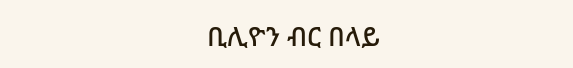ቢሊዮን ብር በላይ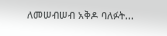ለመሠብሠብ አቅዶ ባለፉት...